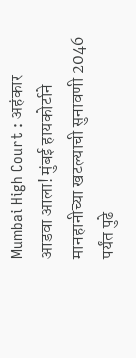Mumbai High Court : अहंकार आडवा आला! मुंबई हायकोर्टाने मानहानीच्या खटल्याची सुनावणी 2046 पर्यंत पुढे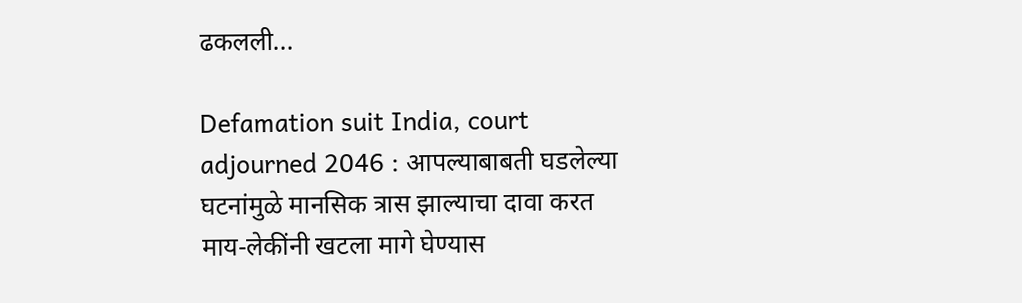ढकलली...

Defamation suit India, court adjourned 2046 : आपल्याबाबती घडलेल्या घटनांमुळे मानसिक त्रास झाल्याचा दावा करत माय-लेकींनी खटला मागे घेण्यास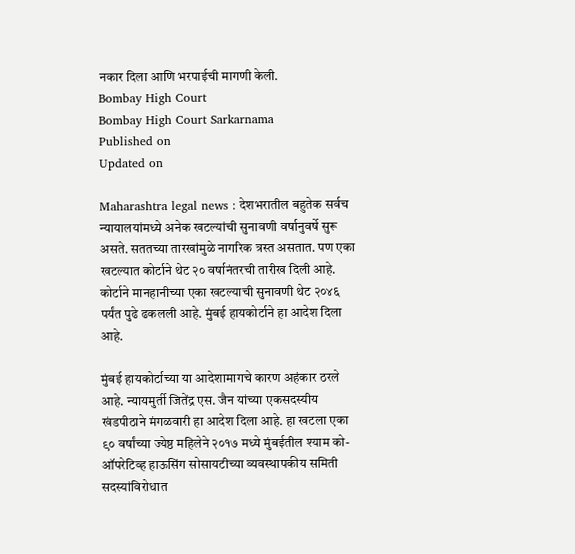नकार दिला आणि भरपाईची मागणी केली.
Bombay High Court
Bombay High Court Sarkarnama
Published on
Updated on

Maharashtra legal news : देशभरातील बहुतेक सर्वच न्यायालयांमध्ये अनेक खटल्यांची सुनावणी वर्षानुवर्षे सुरू असते. सततच्या तारखांमुळे नागरिक त्रस्त असतात. पण एका खटल्यात कोर्टाने थेट २० वर्षानंतरची तारीख दिली आहे. कोर्टाने मानहानीच्या एका खटल्याची सुनावणी थेट २०४६ पर्यंत पुढे ढकलली आहे. मुंबई हायकोर्टाने हा आदेश दिला आहे.

मुंबई हायकोर्टाच्या या आदेशामागचे कारण अहंकार ठरले आहे. न्यायमुर्ती जितेंद्र एस. जैन यांच्या एकसदस्यीय खंडपीठाने मंगळवारी हा आदेश दिला आहे. हा खटला एका ९० वर्षांच्या ज्येष्ठ महिलेने २०१७ मध्ये मुंबईतील श्याम को-ऑपरेटिव्ह हाऊसिंग सोसायटीच्या व्यवस्थापकीय समिती सदस्यांविरोधात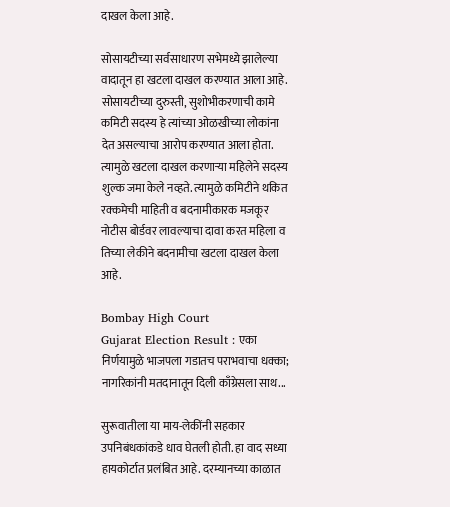दाखल केला आहे.

सोसायटीच्या सर्वसाधारण सभेमध्ये झालेल्या वादातून हा खटला दाखल करण्यात आला आहे. सोसायटीच्या दुरुस्ती, सुशोभीकरणाची कामे कमिटी सदस्य हे त्यांच्या ओळखीच्या लोकांना देत असल्याचा आरोप करण्यात आला होता. त्यामुळे खटला दाखल करणाऱ्या महिलेने सदस्य शुल्क जमा केले नव्हते. त्यामुळे कमिटीने थकित रक्कमेची माहिती व बदनामीकारक मजकूर नोटीस बोर्डवर लावल्याचा दावा करत महिला व तिच्या लेकीने बदनामीचा खटला दाखल केला आहे.

Bombay High Court
Gujarat Election Result : एका निर्णयामुळे भाजपला गडातच पराभवाचा धक्का; नागरिकांनी मतदानातून दिली काँग्रेसला साथ...

सुरूवातीला या माय-लेकींनी सहकार उपनिबंधकांकडे धाव घेतली होती. हा वाद सध्या हायकोर्टात प्रलंबित आहे. दरम्यानच्या काळात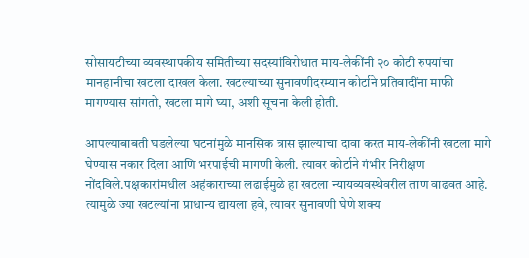सोसायटीच्या व्यवस्थापकीय समितीच्या सदस्यांविरोधात माय-लेकींनी २० कोटी रुपयांचा मानहानीचा खटला दाखल केला. खटल्याच्या सुनावणीदरम्यान कोर्टाने प्रतिवादींना माफी मागण्यास सांगतो, खटला मागे घ्या, अशी सूचना केली होती.

आपल्याबाबती घडलेल्या घटनांमुळे मानसिक त्रास झाल्याचा दावा करत माय-लेकींनी खटला मागे घेण्यास नकार दिला आणि भरपाईची मागणी केली. त्यावर कोर्टाने गंभीर निरीक्षण नोंदविले.पक्षकारांमधील अहंकाराच्या लढाईमुळे हा खटला न्यायव्यवस्थेवरील ताण वाढवत आहे. त्यामुळे ज्या खटल्यांना प्राधान्य द्यायला हवे, त्यावर सुनावणी घेणे शक्य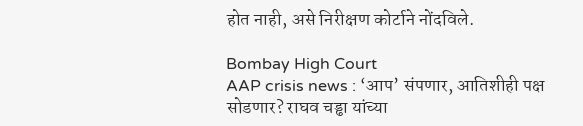होत नाही, असे निरीक्षण कोर्टाने नोंदविले.

Bombay High Court
AAP crisis news : ‘आप’ संपणार, आतिशीही पक्ष सोडणार? राघव चड्ढा यांच्या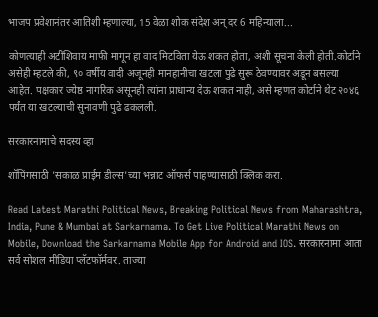भाजप प्रवेशानंतर आतिशी म्हणाल्या, 15 वेळा शोक संदेश अन् दर 6 महिन्याला...

कोणत्याही अटींशिवाय माफी मागून हा वाद मिटविता येऊ शकत होता, अशी सूचना केली होती.कोर्टाने असेही म्हटले की, ९० वर्षीय वादी अजूनही मानहानीचा खटला पुढे सुरू ठेवण्यावर अडून बसल्या आहेत. पक्षकार ज्येष्ठ नागरिक असूनही त्यांना प्राधान्य देऊ शकत नाही, असे म्हणत कोर्टाने थेट २०४६ पर्यंत या खटल्याची सुनावणी पुढे ढकलली.

सरकारनामाचे सदस्य व्हा

शॉपिंगसाठी 'सकाळ प्राईम डील्स'च्या भन्नाट ऑफर्स पाहण्यासाठी क्लिक करा.

Read Latest Marathi Political News, Breaking Political News from Maharashtra, India, Pune & Mumbai at Sarkarnama. To Get Live Political Marathi News on Mobile, Download the Sarkarnama Mobile App for Android and IOS. सरकारनामा आता सर्व सोशल मीडिया प्लॅटफॉर्मवर. ताज्या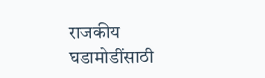राजकीय घडामोडींसाठी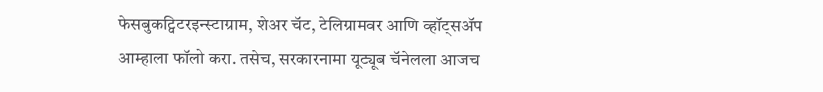फेसबुकट्विटरइन्स्टाग्राम, शेअर चॅट, टेलिग्रामवर आणि व्हॉट्सॲप आम्हाला फॉलो करा. तसेच, सरकारनामा यूट्यूब चॅनेलला आजच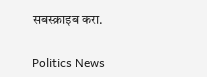सबस्क्राइब करा.

Politics News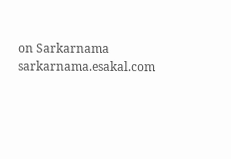on Sarkarnama
sarkarnama.esakal.com